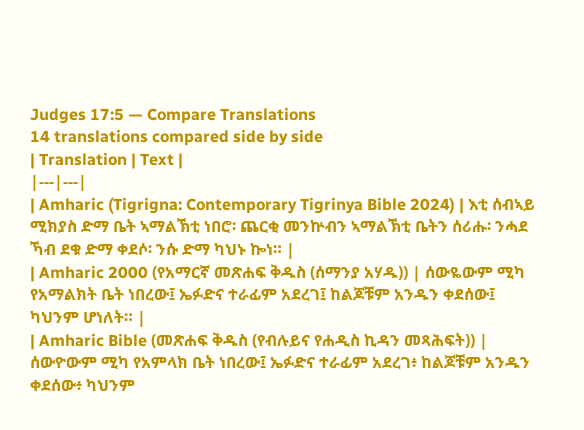Judges 17:5 — Compare Translations
14 translations compared side by side
| Translation | Text |
|---|---|
| Amharic (Tigrigna: Contemporary Tigrinya Bible 2024) | እቲ ሰብኣይ ሚክያስ ድማ ቤት ኣማልኽቲ ነበሮ፡ ጨርቂ መንኵብን ኣማልኽቲ ቤትን ሰሪሑ፡ ንሓደ ኻብ ደቁ ድማ ቀደሶ፡ ንሱ ድማ ካህኑ ኰነ። |
| Amharic 2000 (የአማርኛ መጽሐፍ ቅዱስ (ሰማንያ አሃዱ)) | ሰውዬውም ሚካ የአማልክት ቤት ነበረው፤ ኤፉድና ተራፊም አደረገ፤ ከልጆቹም አንዱን ቀደሰው፤ ካህንም ሆነለት። |
| Amharic Bible (መጽሐፍ ቅዱስ (የብሉይና የሐዲስ ኪዳን መጻሕፍት)) | ሰውዮውም ሚካ የአምላክ ቤት ነበረው፤ ኤፉድና ተራፊም አደረገ፥ ከልጆቹም አንዱን ቀደሰው፥ ካህንም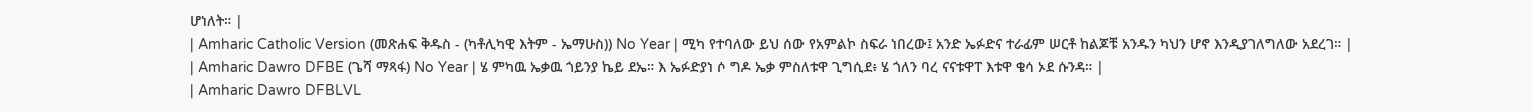ሆነለት። |
| Amharic Catholic Version (መጽሐፍ ቅዱስ - (ካቶሊካዊ እትም - ኤማሁስ)) No Year | ሚካ የተባለው ይህ ሰው የአምልኮ ስፍራ ነበረው፤ አንድ ኤፉድና ተራፊም ሠርቶ ከልጆቹ አንዱን ካህን ሆኖ እንዲያገለግለው አደረገ። |
| Amharic Dawro DFBE (ጌሻ ማጻፋ) No Year | ሄ ምካዉ ኤቃዉ ጎይንያ ኬይ ደኤ። እ ኤፉድያነ ሶ ግዶ ኤቃ ምስለቱዋ ጊግሲደ፥ ሄ ጎለን ባረ ናናቱዋፐ እቱዋ ቄሳ ኦደ ሱንዳ። |
| Amharic Dawro DFBLVL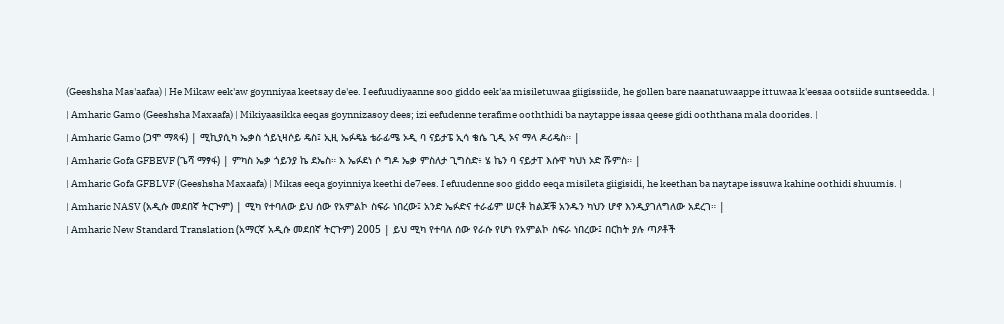(Geeshsha Mas'aafaa) | He Mikaw eek'aw goynniyaa keetsay de'ee. I eefuudiyaanne soo giddo eek'aa misiletuwaa giigissiide, he gollen bare naanatuwaappe ittuwaa k'eesaa ootsiide suntseedda. |
| Amharic Gamo (Geeshsha Maxaafa) | Mikiyaasikka eeqas goynnizasoy dees; izi eefudenne terafime ooththidi ba naytappe issaa qeese gidi ooththana mala doorides. |
| Amharic Gamo (ጋሞ ማጻፋ) | ሚኪያሲካ ኤቃስ ጎይኒዛሶይ ዴስ፤ ኢዚ ኤፉዴኔ ቴራፊሜ ኦዲ ባ ናይታፔ ኢሳ ቄሴ ጊዲ ኦና ማላ ዶሪዴስ። |
| Amharic Gofa GFBEVF (ጌሻ ማፃፋ) | ምካስ ኤቃ ጎይንያ ኬ ደኤስ። እ ኤፉደነ ሶ ግዶ ኤቃ ምስለታ ጊግስድ፥ ሄ ኬን ባ ናይታፐ እሱዋ ካህነ ኦድ ሹምስ። |
| Amharic Gofa GFBLVF (Geeshsha Maxaafa) | Mikas eeqa goyinniya keethi de7ees. I efuudenne soo giddo eeqa misileta giigisidi, he keethan ba naytape issuwa kahine oothidi shuumis. |
| Amharic NASV (አዲሱ መደበኛ ትርጒም) | ሚካ የተባለው ይህ ሰው የአምልኮ ስፍራ ነበረው፤ አንድ ኤፉድና ተራፊም ሠርቶ ከልጆቹ አንዱን ካህን ሆኖ እንዲያገለግለው አደረገ። |
| Amharic New Standard Translation (አማርኛ አዲሱ መደበኛ ትርጉም) 2005 | ይህ ሚካ የተባለ ሰው የራሱ የሆነ የአምልኮ ስፍራ ነበረው፤ በርከት ያሉ ጣዖቶች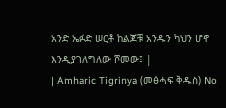አንድ ኤፉድ ሠርቶ ከልጆቹ አንዱን ካህን ሆኖ እንዲያገለግለው ሾመው፤ |
| Amharic Tigrinya (መፅሓፍ ቅዱስ) No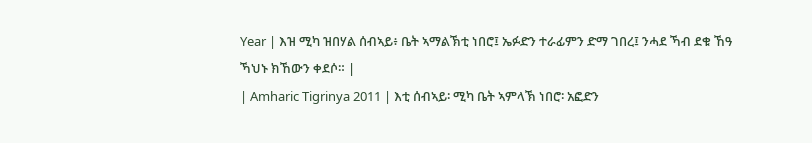Year | እዝ ሚካ ዝበሃል ሰብኣይ፥ ቤት ኣማልኽቲ ነበሮ፤ ኤፉድን ተራፊምን ድማ ገበረ፤ ንሓደ ኻብ ደቁ ኸዓ ኻህኑ ክኸውን ቀደሶ። |
| Amharic Tigrinya 2011 | እቲ ሰብኣይ፡ ሚካ ቤት ኣምላኽ ነበሮ፡ አፎድን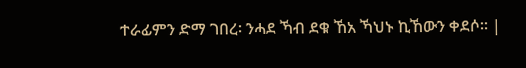ተራፊምን ድማ ገበረ፡ ንሓደ ኻብ ደቁ ኸአ ኻህኑ ኪኸውን ቀደሶ። |